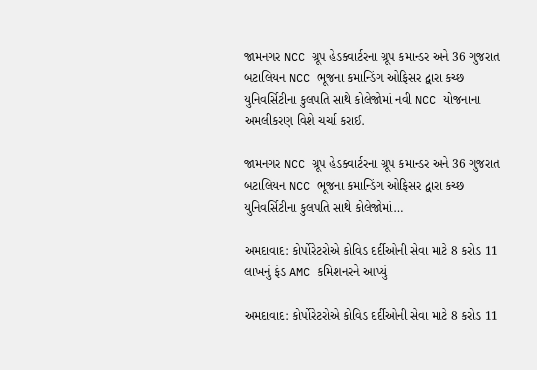જામનગર NCC ગ્રૂપ હેડક્વાર્ટરના ગ્રૂપ કમાન્ડર અને 36 ગુજરાત બટાલિયન NCC ભૂજના કમાન્ડિંગ ઓફિસર દ્વારા કચ્છ યુનિવર્સિટીના કુલપતિ સાથે કોલેજોમાં નવી NCC યોજનાના અમલીકરણ વિશે ચર્ચા કરાઈ.

જામનગર NCC ગ્રૂપ હેડક્વાર્ટરના ગ્રૂપ કમાન્ડર અને 36 ગુજરાત બટાલિયન NCC ભૂજના કમાન્ડિંગ ઓફિસર દ્વારા કચ્છ યુનિવર્સિટીના કુલપતિ સાથે કોલેજોમાં…

અમદાવાદ: કોર્પોરેટરોએ કોવિડ દર્દીઓની સેવા માટે 8 કરોડ 11 લાખનું ફંડ AMC કમિશનરને આપ્યું

અમદાવાદ: કોર્પોરેટરોએ કોવિડ દર્દીઓની સેવા માટે 8 કરોડ 11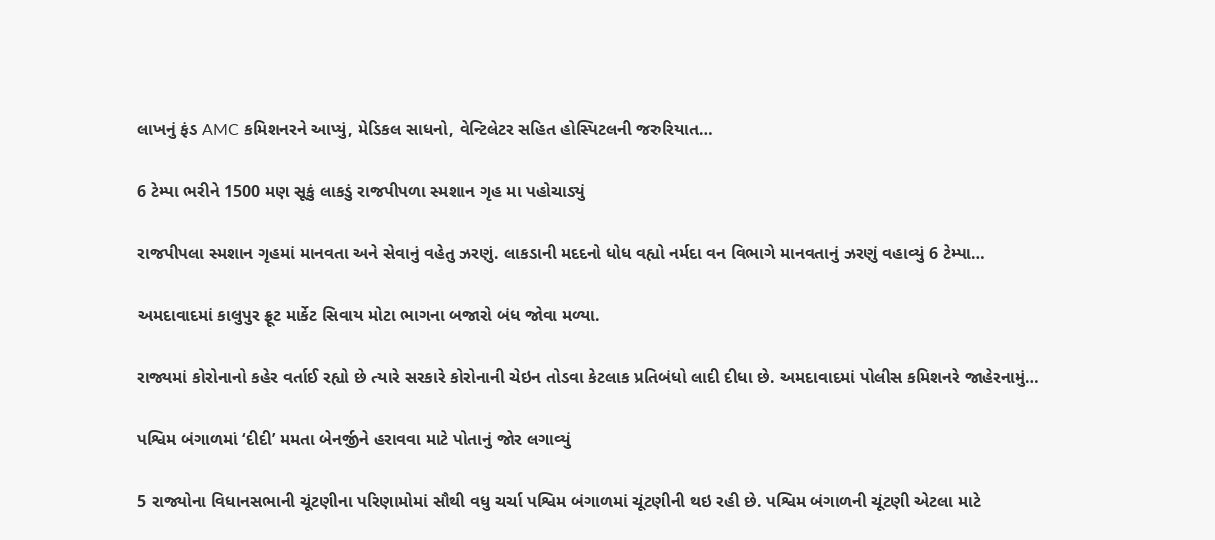લાખનું ફંડ AMC કમિશનરને આપ્યું, મેડિકલ સાધનો, વેન્ટિલેટર સહિત હોસ્પિટલની જરુરિયાત…

6 ટેમ્પા ભરીને 1500 મણ સૂકું લાકડું રાજપીપળા સ્મશાન ગૃહ મા પહોચાડ્યું

રાજપીપલા સ્મશાન ગૃહમાં માનવતા અને સેવાનું વહેતુ ઝરણું. લાકડાની મદદનો ધોધ વહ્યો નર્મદા વન વિભાગે માનવતાનું ઝરણું વહાવ્યું 6 ટેમ્પા…

અમદાવાદમાં કાલુપુર ફ્રૂટ માર્કેટ સિવાય મોટા ભાગના બજારો બંધ જોવા મળ્યા.

રાજ્યમાં કોરોનાનો કહેર વર્તાઈ રહ્યો છે ત્યારે સરકારે કોરોનાની ચેઇન તોડવા કેટલાક પ્રતિબંધો લાદી દીધા છે. અમદાવાદમાં પોલીસ કમિશનરે જાહેરનામું…

પશ્વિમ બંગાળમાં ‘દીદી’ મમતા બેનર્જીને હરાવવા માટે પોતાનું જોર લગાવ્યું

5 રાજ્યોના વિધાનસભાની ચૂંટણીના પરિણામોમાં સૌથી વધુ ચર્ચા પશ્વિમ બંગાળમાં ચૂંટણીની થઇ રહી છે. પશ્વિમ બંગાળની ચૂંટણી એટલા માટે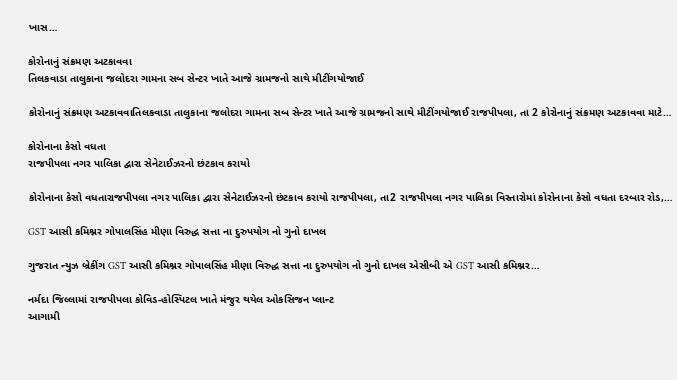ખાસ…

કોરોનાનું સંક્રમણ અટકાવવા
તિલકવાડા તાલુકાના જલોદરા ગામના સબ સેન્ટર ખાતે આજે ગ્રામજનો સાથે મીટીંગયોજાઈ

કોરોનાનું સંક્રમણ અટકાવવાતિલકવાડા તાલુકાના જલોદરા ગામના સબ સેન્ટર ખાતે આજે ગ્રામજનો સાથે મીટીંગયોજાઈ રાજપીપલા, તા 2 કોરોનાનું સંક્રમણ અટકાવવા માટે…

કોરોનાના કેસો વધતા
રાજપીપલા નગર પાલિકા દ્વારા સેનેટાઈઝરનો છંટકાવ કરાયો

કોરોનાના કેસો વધતારાજપીપલા નગર પાલિકા દ્વારા સેનેટાઈઝરનો છંટકાવ કરાયો રાજપીપલા, તા2 રાજપીપલા નગર પાલિકા વિસ્તારોમાં કોરોનાના કેસો વધતા દરબાર રોડ,…

GST આસી કમિશ્નર ગોપાલસિંહ મીણા વિરુદ્ધ સત્તા ના દુરુપયોગ નો ગુનો દાખલ

ગુજરાત ન્યુઝ બ્રેકીંગ GST આસી કમિશ્નર ગોપાલસિંહ મીણા વિરુદ્ધ સત્તા ના દુરુપયોગ નો ગુનો દાખલ એસીબી એ GST આસી કમિશ્નર…

નર્મદા જિલ્લામાં રાજપીપલા કોવિડ-હોસ્પિટલ ખાતે મંજુર થયેલ ઓકસિજન પ્લાન્ટ
આગામી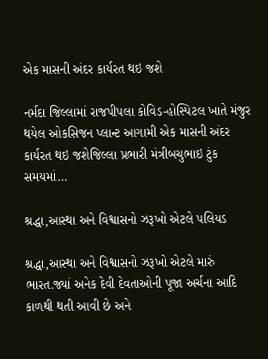એક માસની અંદર કાર્યરત થઇ જશે

નર્મદા જિલ્લામાં રાજપીપલા કોવિડ-હોસ્પિટલ ખાતે મંજુર થયેલ ઓકસિજન પ્લાન્ટ આગામી એક માસની અંદર કાર્યરત થઇ જશેજિલ્લા પ્રભારી મંત્રીબચુભાઇ ટુંક સમયમાં…

શ્રદ્ધા,આસ્થા અને વિશ્વાસનો ઝરૂખો એટલે પલિયડ

શ્રદ્ધા,આસ્થા અને વિશ્વાસનો ઝરૂખો એટલે મારું ભારત.જ્યાં અનેક દેવી દેવતાઓની પૂજા અર્ચના આદિ કાળથી થતી આવી છે અને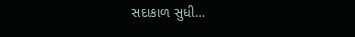સદાકાળ સુધી…